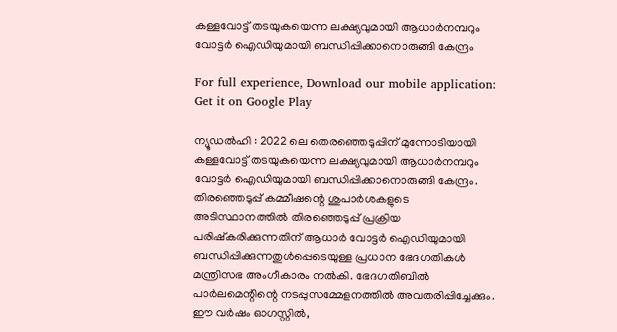കള്ളവോട്ട് തടയുകയെന്ന ലക്ഷ്യവുമായി ആധാര്‍നമ്പറും വോട്ടര്‍ ഐഡിയുമായി ബന്ധിപ്പിക്കാനൊരുങ്ങി കേന്ദ്രം

For full experience, Download our mobile application:
Get it on Google Play

ന്യൂഡല്‍ഹി : 2022 ലെ തെരഞ്ഞെടുപ്പിന് മുന്നോടിയായി കള്ളവോട്ട് തടയുകയെന്ന ലക്ഷ്യവുമായി ആധാര്‍നമ്പറും വോട്ടര്‍ ഐഡിയുമായി ബന്ധിപ്പിക്കാനൊരുങ്ങി കേന്ദ്രം. തിരഞ്ഞെടുപ്പ് കമ്മീഷന്റെ ശുപാര്‍ശകളുടെ അടിസ്ഥാനത്തില്‍ തിരഞ്ഞെടുപ്പ് പ്രക്രിയ പരിഷ്കരിക്കുന്നതിന് ആധാര്‍ വോട്ടര്‍ ഐഡിയുമായി ബന്ധിപ്പിക്കുന്നതുള്‍പ്പെടെയുള്ള പ്രധാന ഭേദഗതികള്‍ മന്ത്രിസഭ അംഗീകാരം നല്‍കി. ഭേദഗതിബില്‍ പാര്‍ലമെന്റിന്റെ നടപ്പുസമ്മേളനത്തില്‍ അവതരിപ്പിച്ചേക്കും. ഈ വര്‍ഷം ഓഗസ്റ്റില്‍,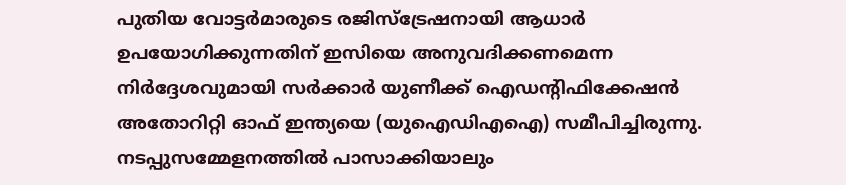പുതിയ വോട്ടര്‍മാരുടെ രജിസ്ട്രേഷനായി ആധാര്‍ ഉപയോഗിക്കുന്നതിന് ഇസിയെ അനുവദിക്കണമെന്ന നിര്‍ദ്ദേശവുമായി സര്‍ക്കാര്‍ യുണീക്ക് ഐഡന്റിഫിക്കേഷന്‍ അതോറിറ്റി ഓഫ് ഇന്ത്യയെ (യുഐഡിഎഐ) സമീപിച്ചിരുന്നു. നടപ്പുസമ്മേളനത്തില്‍ പാസാക്കിയാലും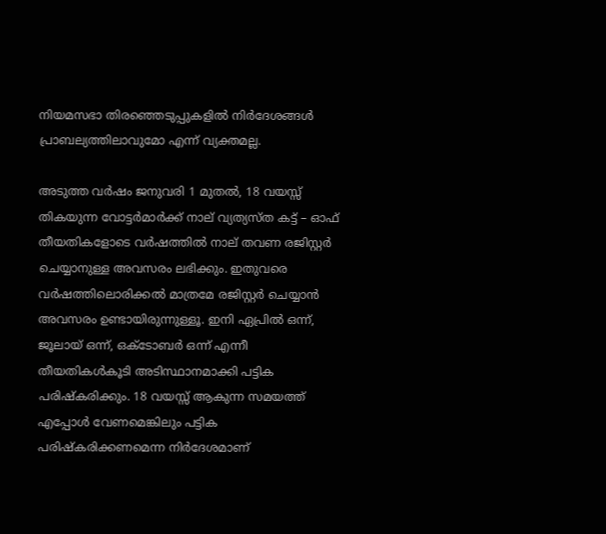നിയമസഭാ തിരഞ്ഞെടുപ്പുകളില്‍ നിര്‍ദേശങ്ങള്‍ പ്രാബല്യത്തിലാവുമോ എന്ന് വ്യക്തമല്ല.

അടുത്ത വര്‍ഷം ജനുവരി 1 മുതല്‍, 18 വയസ്സ് തികയുന്ന വോട്ടര്‍മാര്‍ക്ക് നാല് വ്യത്യസ്ത കട്ട് – ഓഫ് തീയതികളോടെ വര്‍ഷത്തില്‍ നാല് തവണ രജിസ്റ്റര്‍ ചെയ്യാനുള്ള അവസരം ലഭിക്കും. ഇതുവരെ വര്‍ഷത്തിലൊരിക്കല്‍ മാത്രമേ രജിസ്റ്റര്‍ ചെയ്യാന്‍ അവസരം ഉണ്ടായിരുന്നുള്ളൂ. ഇനി ഏപ്രില്‍ ഒന്ന്, ജൂലായ് ഒന്ന്, ഒക്ടോബര്‍ ഒന്ന് എന്നീ തീയതികള്‍കൂടി അടിസ്ഥാനമാക്കി പട്ടിക പരിഷ്കരിക്കും. 18 വയസ്സ് ആകുന്ന സമയത്ത് എപ്പോള്‍ വേണമെങ്കിലും പട്ടിക പരിഷ്കരിക്കണമെന്ന നിര്‍ദേശമാണ്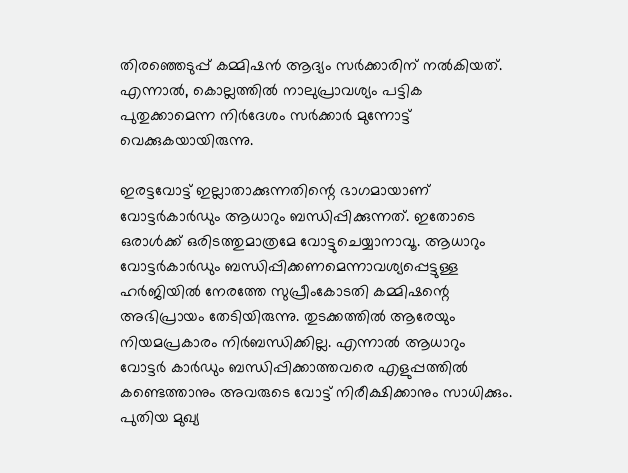തിരഞ്ഞെടുപ്പ് കമ്മിഷന്‍ ആദ്യം സര്‍ക്കാരിന് നല്‍കിയത്. എന്നാല്‍, കൊല്ലത്തില്‍ നാലുപ്രാവശ്യം പട്ടിക പുതുക്കാമെന്ന നിര്‍ദേശം സര്‍ക്കാര്‍ മുന്നോട്ട് വെക്കുകയായിരുന്നു.

ഇരട്ടവോട്ട് ഇല്ലാതാക്കുന്നതിന്റെ ഭാഗമായാണ് വോട്ടര്‍കാര്‍ഡും ആധാറും ബന്ധിപ്പിക്കുന്നത്. ഇതോടെ ഒരാള്‍ക്ക് ഒരിടത്തുമാത്രമേ വോട്ടുചെയ്യാനാവൂ. ആധാറും വോട്ടര്‍കാര്‍ഡും ബന്ധിപ്പിക്കണമെന്നാവശ്യപ്പെട്ടുള്ള ഹര്‍ജിയില്‍ നേരത്തേ സുപ്രീംകോടതി കമ്മിഷന്റെ അഭിപ്രായം തേടിയിരുന്നു. തുടക്കത്തില്‍ ആരേയും നിയമപ്രകാരം നിര്‍ബന്ധിക്കില്ല. എന്നാല്‍ ആധാറും വോട്ടര്‍ കാര്‍ഡും ബന്ധിപ്പിക്കാത്തവരെ എളുപ്പത്തില്‍ കണ്ടെത്താനും അവരുടെ വോട്ട് നിരീക്ഷിക്കാനും സാധിക്കും. പുതിയ മുഖ്യ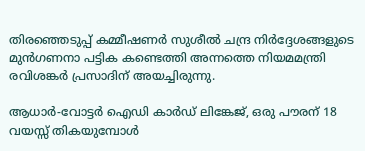തിരഞ്ഞെടുപ്പ് കമ്മീഷണര്‍ സുശീല്‍ ചന്ദ്ര നിര്‍ദ്ദേശങ്ങളുടെ മുന്‍ഗണനാ പട്ടിക കണ്ടെത്തി അന്നത്തെ നിയമമന്ത്രി രവിശങ്കര്‍ പ്രസാദിന് അയച്ചിരുന്നു.

ആധാര്‍-വോട്ടര്‍ ഐഡി കാര്‍ഡ് ലിങ്കേജ്, ഒരു പൗരന് 18 വയസ്സ് തികയുമ്പോള്‍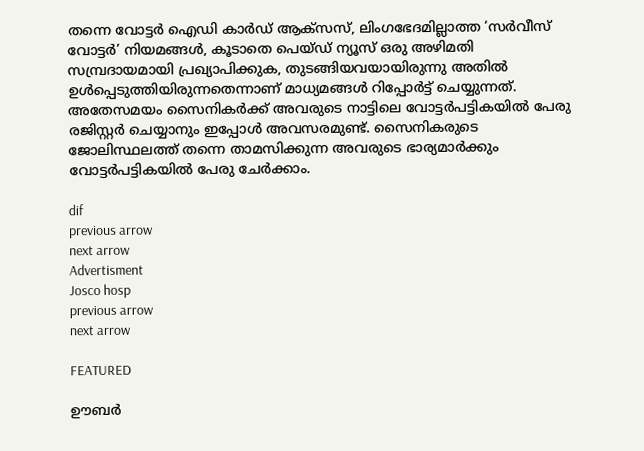തന്നെ വോട്ടര്‍ ഐഡി കാര്‍ഡ് ആക്സസ്, ലിംഗഭേദമില്ലാത്ത ‘സര്‍വീസ് വോട്ടര്‍’ നിയമങ്ങള്‍, കൂടാതെ പെയ്ഡ് ന്യൂസ് ഒരു അഴിമതി സമ്പ്രദായമായി പ്രഖ്യാപിക്കുക, തുടങ്ങിയവയായിരുന്നു അതില്‍ ഉള്‍പ്പെടുത്തിയിരുന്നതെന്നാണ് മാധ്യമങ്ങള്‍ റിപ്പോര്‍ട്ട് ചെയ്യുന്നത്. അതേസമയം സൈനികര്‍ക്ക് അവരുടെ നാട്ടിലെ വോട്ടര്‍പട്ടികയില്‍ പേരു രജിസ്റ്റര്‍ ചെയ്യാനും ഇപ്പോള്‍ അവസരമുണ്ട്. സൈനികരുടെ ജോലിസ്ഥലത്ത് തന്നെ താമസിക്കുന്ന അവരുടെ ഭാര്യമാര്‍ക്കും വോട്ടര്‍പട്ടികയില്‍ പേരു ചേര്‍ക്കാം.

dif
previous arrow
next arrow
Advertisment
Josco hosp
previous arrow
next arrow

FEATURED

ഊബര്‍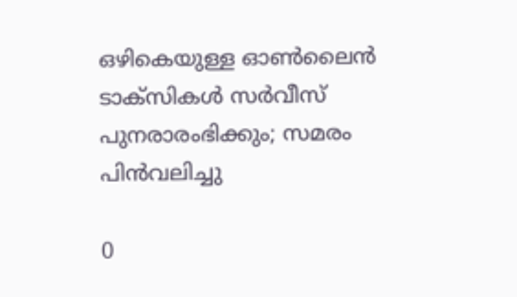ഒഴികെയുള്ള ഓൺലൈൻ ടാക്സികൾ സർവീസ് പുനരാരംഭിക്കും; സമരം പിൻവലിച്ചു

0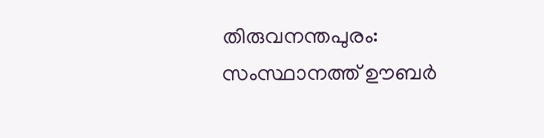തിരുവനന്തപുരം: സംസ്ഥാനത്ത് ഊബര്‍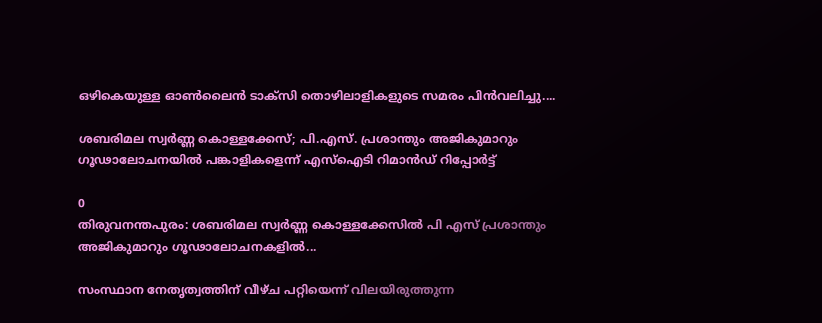ഒഴികെയുള്ള ഓണ്‍ലൈന്‍ ടാക്‌സി തൊഴിലാളികളുടെ സമരം പിന്‍വലിച്ചു....

ശബരിമല സ്വര്‍ണ്ണ കൊള്ളക്കേസ്; പി.എസ്. പ്രശാന്തും അജികുമാറും ഗൂഢാലോചനയിൽ പങ്കാളികളെന്ന് എസ്‌ഐടി റിമാൻഡ് റിപ്പോർട്ട്

0
തിരുവനന്തപുരം: ശബരിമല സ്വര്‍ണ്ണ കൊള്ളക്കേസില്‍ പി എസ് പ്രശാന്തും അജികുമാറും ഗൂഢാലോചനകളില്‍...

സംസ്ഥാന നേതൃത്വത്തിന് വീഴ്ച പറ്റിയെന്ന് വിലയിരുത്തുന്ന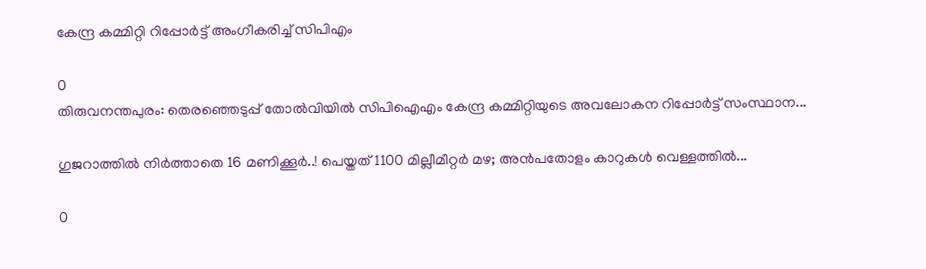കേന്ദ്ര കമ്മിറ്റി റിപ്പോർട്ട് അംഗീകരിച്ച് സിപിഎം

0
തിരുവനന്തപുരം: തെരഞ്ഞെടുപ്പ് തോൽവിയിൽ സിപിഐഎം കേന്ദ്ര കമ്മിറ്റിയുടെ അവലോകന റിപ്പോര്‍ട്ട് സംസ്ഥാന...

ഗുജറാത്തിൽ നിർത്താതെ 16 മണിക്കൂർ..! പെയ്തത് 1100 മില്ലീമീറ്റർ മഴ; അൻപതോളം കാറുകൾ വെള്ളത്തിൽ...

0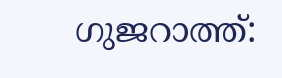ഗുജറാത്ത്: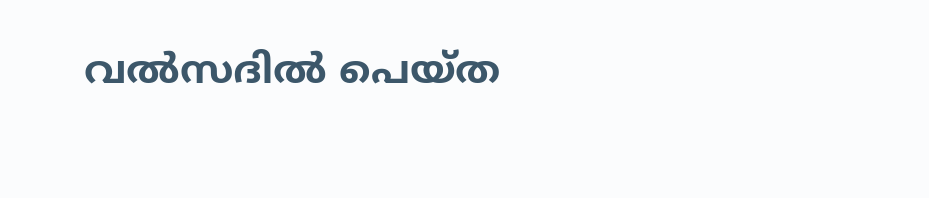വൽസദിൽ പെയ്ത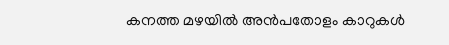കനത്ത മഴയിൽ അൻപതോളം കാറുകൾ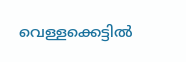വെള്ളക്കെട്ടിൽ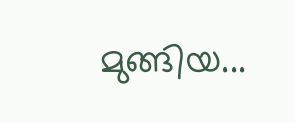മുങ്ങിയ...